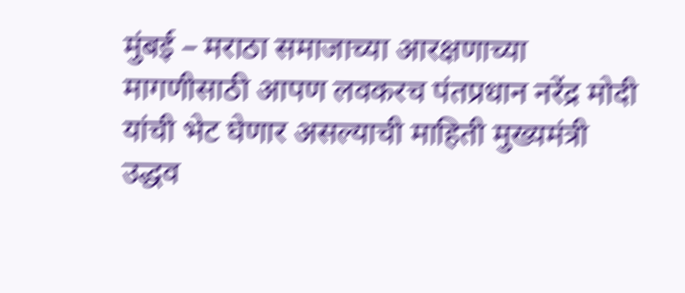मुंबई – मराठा समाजाच्या आरक्षणाच्या मागणीसाठी आपण लवकरच पंतप्रधान नरेंद्र मोदी यांची भेट घेणार असल्याची माहिती मुख्यमंत्री उद्धव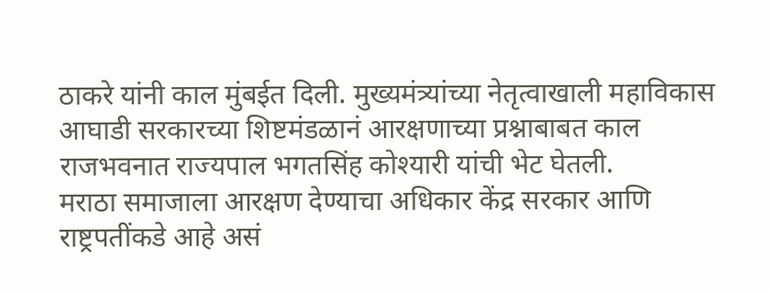ठाकरे यांनी काल मुंबईत दिली. मुख्यमंत्र्यांच्या नेतृत्वाखाली महाविकास आघाडी सरकारच्या शिष्टमंडळानं आरक्षणाच्या प्रश्नाबाबत काल राजभवनात राज्यपाल भगतसिंह कोश्यारी यांची भेट घेतली.
मराठा समाजाला आरक्षण देण्याचा अधिकार केंद्र सरकार आणि राष्ट्रपतींकडे आहे असं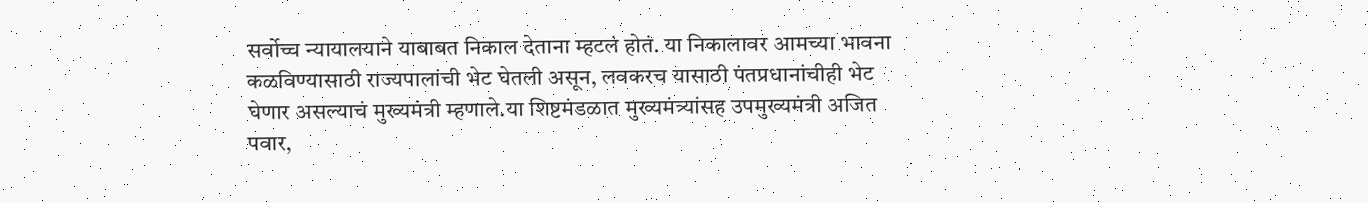सर्वोच्च न्यायालयाने याबाबत निकाल देताना म्हटलं होतं. या निकालावर आमच्या भावना कळविण्यासाठी राज्यपालांची भेट घेतली असून, लवकरच यासाठी पंतप्रधानांचीही भेट घेणार असल्याचं मुख्यमंत्री म्हणाले.या शिष्टमंडळात मुख्यमंत्र्यांसह उपमुख्यमंत्री अजित पवार,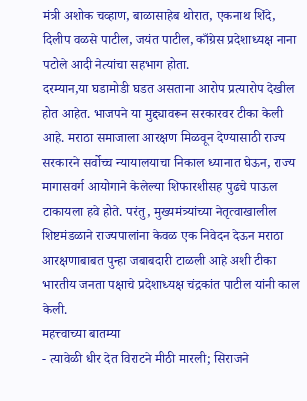मंत्री अशोक चव्हाण, बाळासाहेब थोरात, एकनाथ शिंदे, दिलीप वळसे पाटील, जयंत पाटील, काँग्रेस प्रदेशाध्यक्ष नाना पटोले आदी नेत्यांचा सहभाग होता.
दरम्यान,या घडामोडी घडत असताना आरोप प्रत्यारोप देखील होत आहेत. भाजपने या मुद्द्यावरून सरकारवर टीका केली आहे. मराठा समाजाला आरक्षण मिळवून देण्यासाठी राज्य सरकारने सर्वोच्च न्यायालयाचा निकाल ध्यानात घेऊन, राज्य मागासवर्ग आयोगाने केलेल्या शिफारशीसह पुढचे पाऊल टाकायला हवे होते. परंतु, मुख्यमंत्र्यांच्या नेतृत्वाखालील शिष्टमंडळाने राज्यपालांना केवळ एक निवेदन देऊन मराठा आरक्षणाबाबत पुन्हा जबाबदारी टाळली आहे अशी टीका भारतीय जनता पक्षाचे प्रदेशाध्यक्ष चंद्रकांत पाटील यांनी काल केली.
महत्त्वाच्या बातम्या
- त्यावेळी धीर देत विराटने मीठी मारली; सिराजने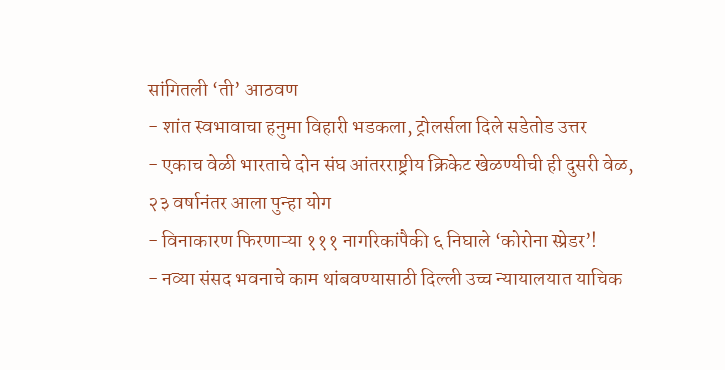सांगितली ‘ती’ आठवण
- शांत स्वभावाचा हनुमा विहारी भडकला, ट्रोलर्सला दिले सडेतोड उत्तर
- एकाच वेळी भारताचे दोन संघ आंतरराष्ट्रीय क्रिकेट खेळण्यीची ही दुसरी वेळ, २३ वर्षानंतर आला पुन्हा योग
- विनाकारण फिरणाऱ्या १११ नागरिकांपैकी ६ निघाले ‘कोरोना स्प्रेडर’!
- नव्या संसद भवनाचे काम थांबवण्यासाठी दिल्ली उच्च न्यायालयात याचिक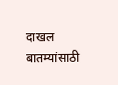दाखल
बातम्यांसाठी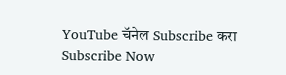YouTube चॅनेल Subscribe करा
Subscribe Now